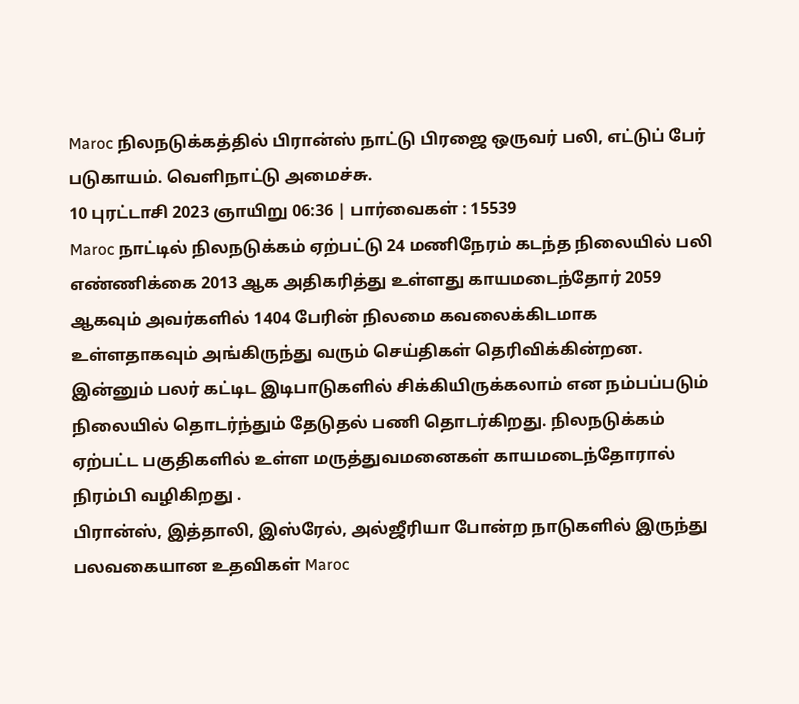Maroc நிலநடுக்கத்தில் பிரான்ஸ் நாட்டு பிரஜை ஒருவர் பலி, எட்டுப் பேர் படுகாயம். வெளிநாட்டு அமைச்சு.
10 புரட்டாசி 2023 ஞாயிறு 06:36 | பார்வைகள் : 15539
Maroc நாட்டில் நிலநடுக்கம் ஏற்பட்டு 24 மணிநேரம் கடந்த நிலையில் பலி எண்ணிக்கை 2013 ஆக அதிகரித்து உள்ளது காயமடைந்தோர் 2059 ஆகவும் அவர்களில் 1404 பேரின் நிலமை கவலைக்கிடமாக உள்ளதாகவும் அங்கிருந்து வரும் செய்திகள் தெரிவிக்கின்றன.
இன்னும் பலர் கட்டிட இடிபாடுகளில் சிக்கியிருக்கலாம் என நம்பப்படும் நிலையில் தொடர்ந்தும் தேடுதல் பணி தொடர்கிறது. நிலநடுக்கம் ஏற்பட்ட பகுதிகளில் உள்ள மருத்துவமனைகள் காயமடைந்தோரால் நிரம்பி வழிகிறது .
பிரான்ஸ், இத்தாலி, இஸ்ரேல், அல்ஜீரியா போன்ற நாடுகளில் இருந்து பலவகையான உதவிகள் Maroc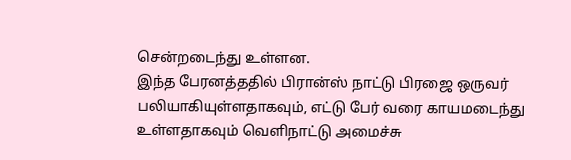சென்றடைந்து உள்ளன.
இந்த பேரனத்ததில் பிரான்ஸ் நாட்டு பிரஜை ஒருவர் பலியாகியுள்ளதாகவும், எட்டு பேர் வரை காயமடைந்து உள்ளதாகவும் வெளிநாட்டு அமைச்சு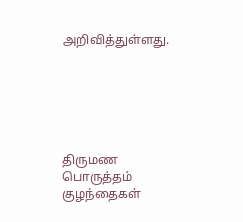அறிவித்துள்ளது.






திருமண பொருத்தம்
குழந்தைகள்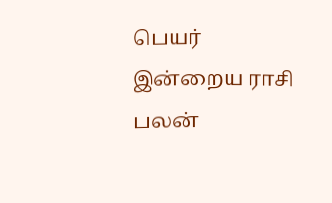பெயர்
இன்றைய ராசி பலன்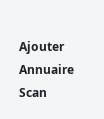Ajouter
Annuaire
Scan